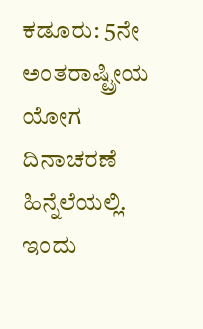ಕಡೂರು: 5ನೇ ಅಂತರಾಷ್ಟ್ರೀಯ ಯೋಗ ದಿನಾಚರಣೆ ಹಿನ್ನೆಲೆಯಲ್ಲಿ. ಇಂದು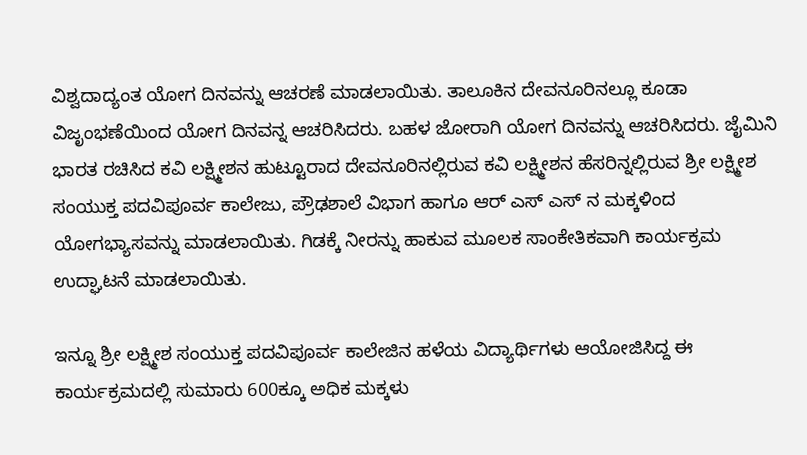ವಿಶ್ವದಾದ್ಯಂತ ಯೋಗ ದಿನವನ್ನು ಆಚರಣೆ ಮಾಡಲಾಯಿತು. ತಾಲೂಕಿನ ದೇವನೂರಿನಲ್ಲೂ ಕೂಡಾ ವಿಜೃಂಭಣೆಯಿಂದ ಯೋಗ ದಿನವನ್ನ ಆಚರಿಸಿದರು. ಬಹಳ ಜೋರಾಗಿ ಯೋಗ ದಿನವನ್ನು ಆಚರಿಸಿದರು. ಜೈಮಿನಿ ಭಾರತ ರಚಿಸಿದ ಕವಿ ಲಕ್ಷ್ಮೀಶನ ಹುಟ್ಟೂರಾದ ದೇವನೂರಿನಲ್ಲಿರುವ ಕವಿ ಲಕ್ಷ್ಮೀಶನ ಹೆಸರಿನ್ನಲ್ಲಿರುವ ಶ್ರೀ ಲಕ್ಷ್ಮೀಶ ಸಂಯುಕ್ತ ಪದವಿಪೂರ್ವ ಕಾಲೇಜು, ಪ್ರೌಢಶಾಲೆ ವಿಭಾಗ ಹಾಗೂ ಆರ್ ಎಸ್ ಎಸ್ ನ ಮಕ್ಕಳಿಂದ ಯೋಗಭ್ಯಾಸವನ್ನು ಮಾಡಲಾಯಿತು. ಗಿಡಕ್ಕೆ ನೀರನ್ನು ಹಾಕುವ ಮೂಲಕ ಸಾಂಕೇತಿಕವಾಗಿ ಕಾರ್ಯಕ್ರಮ ಉದ್ಘಾಟನೆ ಮಾಡಲಾಯಿತು.

ಇನ್ನೂ ಶ್ರೀ ಲಕ್ಷ್ಮೀಶ ಸಂಯುಕ್ತ ಪದವಿಪೂರ್ವ ಕಾಲೇಜಿನ ಹಳೆಯ ವಿದ್ಯಾರ್ಥಿಗಳು ಆಯೋಜಿಸಿದ್ದ ಈ ಕಾರ್ಯಕ್ರಮದಲ್ಲಿ ಸುಮಾರು 600ಕ್ಕೂ ಅಧಿಕ ಮಕ್ಕಳು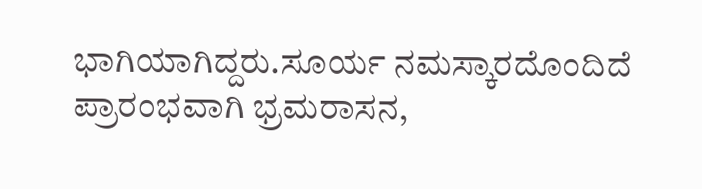ಭಾಗಿಯಾಗಿದ್ದರು.ಸೂರ್ಯ ನಮಸ್ಕಾರದೊಂದಿದೆ ಪ್ರಾರಂಭವಾಗಿ ಭ್ರಮರಾಸನ,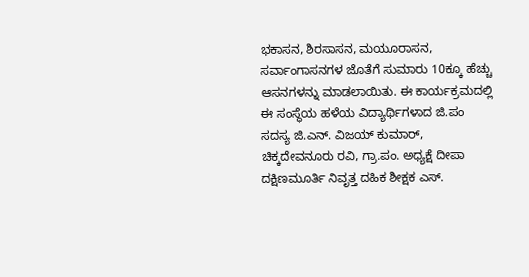ಭಕಾಸನ, ಶಿರಸಾಸನ, ಮಯೂರಾಸನ, ಸರ್ವಾಂಗಾಸನಗಳ ಜೊತೆಗೆ ಸುಮಾರು 10ಕ್ಕೂ ಹೆಚ್ಚು ಆಸನಗಳನ್ನು ಮಾಡಲಾಯಿತು. ಈ ಕಾರ್ಯಕ್ರಮದಲ್ಲಿ ಈ ಸಂಸ್ಥೆಯ ಹಳೆಯ ವಿದ್ಯಾರ್ಥಿಗಳಾದ ಜಿ.ಪಂ ಸದಸ್ಯ ಜಿ.ಎನ್. ವಿಜಯ್ ಕುಮಾರ್, ಚಿಕ್ಕದೇವನೂರು ರವಿ, ಗ್ರಾ.ಪಂ. ಅಧ್ಯಕ್ಷೆ ದೀಪಾ ದಕ್ಷಿಣಮೂರ್ತಿ ನಿವೃತ್ತ ದಹಿಕ ಶೀಕ್ಷಕ ಎಸ್.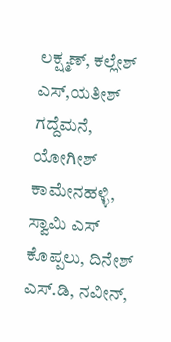ಲಕ್ಷ್ಮಣ್, ಕಲ್ಲೇಶ್ ಎಸ್,ಯತೀಶ್ ಗದ್ದೆಮನೆ, ಯೋಗೀಶ್ ಕಾಮೇನಹಳ್ಳಿ, ಸ್ವಾಮಿ ಎಸ್ ಕೊಪ್ಪಲು, ದಿನೇಶ್ ಎಸ್.ಡಿ, ನವೀನ್,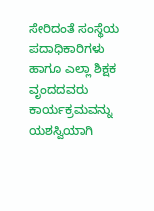ಸೇರಿದಂತೆ ಸಂಸ್ಥೆಯ ಪದಾಧಿಕಾರಿಗಳು ಹಾಗೂ ಎಲ್ಲಾ ಶಿಕ್ಷಕ ವೃಂದದವರು ಕಾರ್ಯಕ್ರಮವನ್ನು ಯಶಸ್ವಿಯಾಗಿ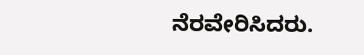ನೆರವೇರಿಸಿದರು.